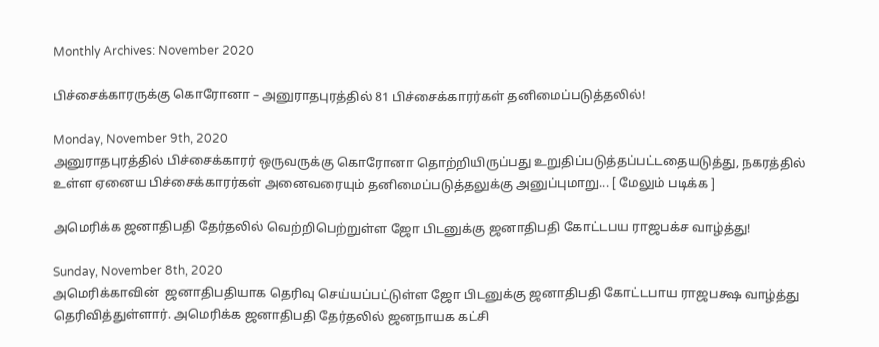Monthly Archives: November 2020

பிச்சைக்காரருக்கு கொரோனா – அனுராதபுரத்தில் 81 பிச்சைக்காரர்கள் தனிமைப்படுத்தலில்!

Monday, November 9th, 2020
அனுராதபுரத்தில் பிச்சைக்காரர் ஒருவருக்கு கொரோனா தொற்றியிருப்பது உறுதிப்படுத்தப்பட்டதையடுத்து, நகரத்தில் உள்ள ஏனைய பிச்சைக்காரர்கள் அனைவரையும் தனிமைப்படுத்தலுக்கு அனுப்புமாறு... [ மேலும் படிக்க ]

அமெரிக்க ஜனாதிபதி தேர்தலில் வெற்றிபெற்றுள்ள ஜோ பிடனுக்கு ஜனாதிபதி கோட்டபய ராஜபக்ச வாழ்த்து!

Sunday, November 8th, 2020
அமெரிக்காவின்  ஜனாதிபதியாக தெரிவு செய்யப்பட்டுள்ள ஜோ பிடனுக்கு ஜனாதிபதி கோட்டபாய ராஜபக்ஷ வாழ்த்து தெரிவித்துள்ளார். அமெரிக்க ஜனாதிபதி தேர்தலில் ஜனநாயக கட்சி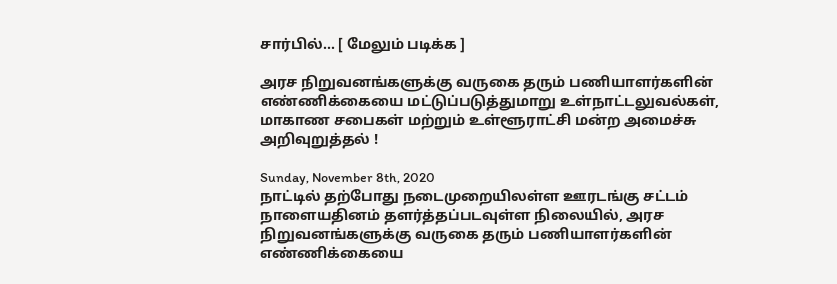சார்பில்... [ மேலும் படிக்க ]

அரச நிறுவனங்களுக்கு வருகை தரும் பணியாளர்களின் எண்ணிக்கையை மட்டுப்படுத்துமாறு உள்நாட்டலுவல்கள், மாகாண சபைகள் மற்றும் உள்ளூராட்சி மன்ற அமைச்சு அறிவுறுத்தல் !

Sunday, November 8th, 2020
நாட்டில் தற்போது நடைமுறையிலள்ள ஊரடங்கு சட்டம் நாளையதினம் தளர்த்தப்படவுள்ள நிலையில், அரச நிறுவனங்களுக்கு வருகை தரும் பணியாளர்களின் எண்ணிக்கையை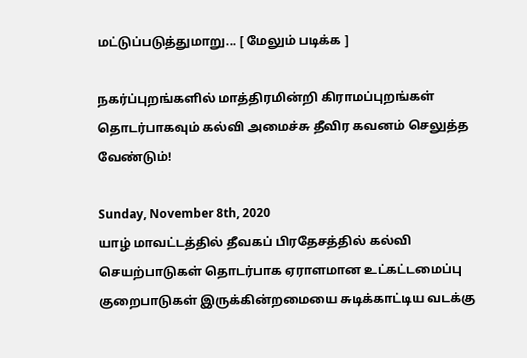மட்டுப்படுத்துமாறு... [ மேலும் படிக்க ]

நகர்ப்புறங்களில் மாத்திரமின்றி கிராமப்புறங்கள் தொடர்பாகவும் கல்வி அமைச்சு தீவிர கவனம் செலுத்த வேண்டும்!

Sunday, November 8th, 2020
யாழ் மாவட்டத்தில் தீவகப் பிரதேசத்தில் கல்வி செயற்பாடுகள் தொடர்பாக ஏராளமான உட்கட்டமைப்பு குறைபாடுகள் இருக்கின்றமையை சுடிக்காட்டிய வடக்கு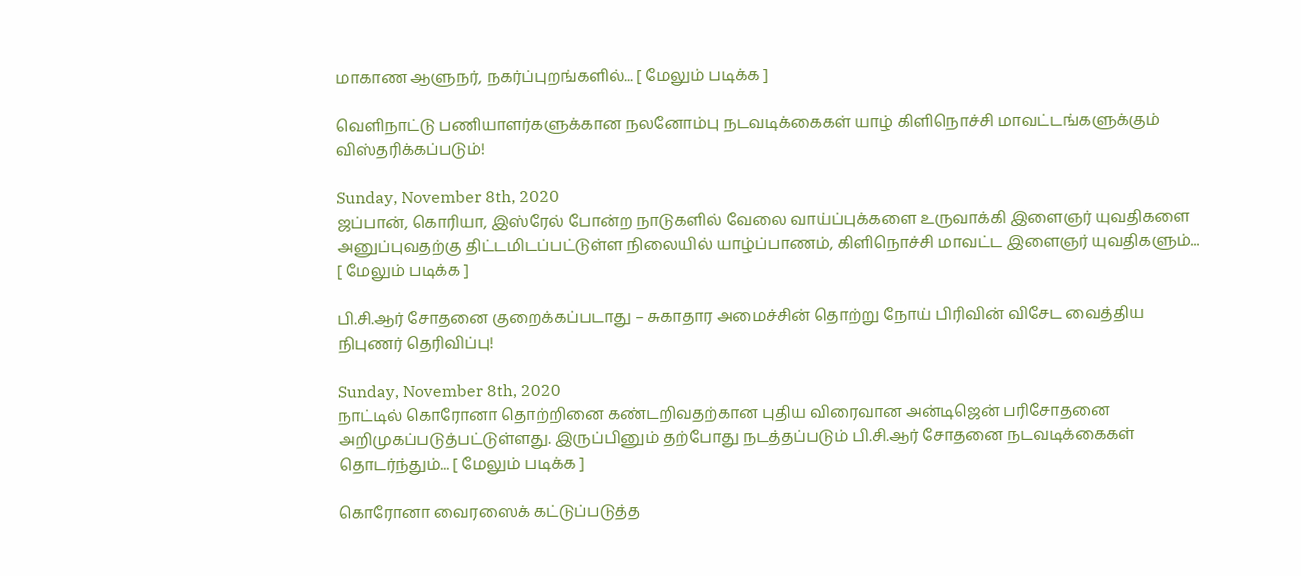மாகாண ஆளுநர், நகர்ப்புறங்களில்... [ மேலும் படிக்க ]

வெளிநாட்டு பணியாளர்களுக்கான நலனோம்பு நடவடிக்கைகள் யாழ் கிளிநொச்சி மாவட்டங்களுக்கும் விஸ்தரிக்கப்படும்!

Sunday, November 8th, 2020
ஜப்பான், கொரியா, இஸ்ரேல் போன்ற நாடுகளில் வேலை வாய்ப்புக்களை உருவாக்கி இளைஞர் யுவதிகளை அனுப்புவதற்கு திட்டமிடப்பட்டுள்ள நிலையில் யாழ்ப்பாணம், கிளிநொச்சி மாவட்ட இளைஞர் யுவதிகளும்... [ மேலும் படிக்க ]

பி.சி.ஆர் சோதனை குறைக்கப்படாது – சுகாதார அமைச்சின் தொற்று நோய் பிரிவின் விசேட வைத்திய நிபுணர் தெரிவிப்பு!

Sunday, November 8th, 2020
நாட்டில் கொரோனா தொற்றினை கண்டறிவதற்கான புதிய விரைவான அன்டிஜென் பரிசோதனை அறிமுகப்படுத்பட்டுள்ளது. இருப்பினும் தற்போது நடத்தப்படும் பி.சி.ஆர் சோதனை நடவடிக்கைகள் தொடர்ந்தும்... [ மேலும் படிக்க ]

கொரோனா வைரஸைக் கட்டுப்படுத்த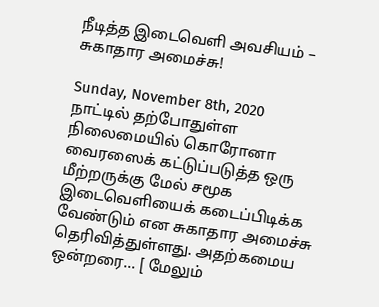நீடித்த இடைவெளி அவசியம் – சுகாதார அமைச்சு!

Sunday, November 8th, 2020
நாட்டில் தற்போதுள்ள நிலைமையில் கொரோனா வைரஸைக் கட்டுப்படுத்த ஒரு மீற்றருக்கு மேல் சமூக இடைவெளியைக் கடைப்பிடிக்க வேண்டும் என சுகாதார அமைச்சு தெரிவித்துள்ளது. அதற்கமைய ஒன்றரை... [ மேலும்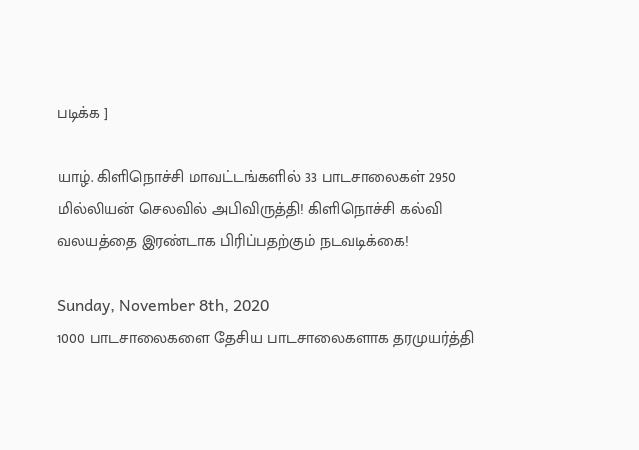படிக்க ]

யாழ். கிளிநொச்சி மாவட்டங்களில் 33 பாடசாலைகள் 2950 மில்லியன் செலவில் அபிவிருத்தி! கிளிநொச்சி கல்வி வலயத்தை இரண்டாக பிரிப்பதற்கும் நடவடிக்கை!

Sunday, November 8th, 2020
1000 பாடசாலைகளை தேசிய பாடசாலைகளாக தரமுயர்த்தி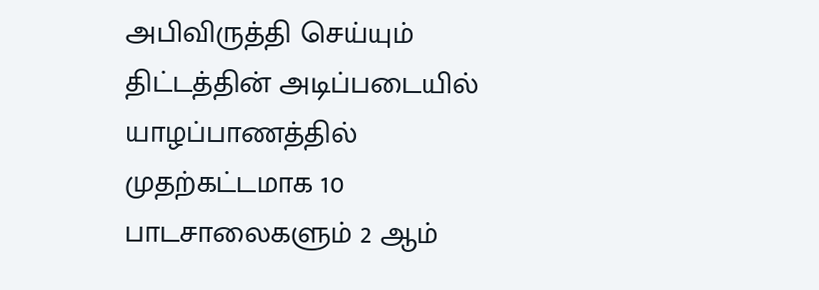அபிவிருத்தி செய்யும் திட்டத்தின் அடிப்படையில் யாழப்பாணத்தில் முதற்கட்டமாக 10 பாடசாலைகளும் 2 ஆம்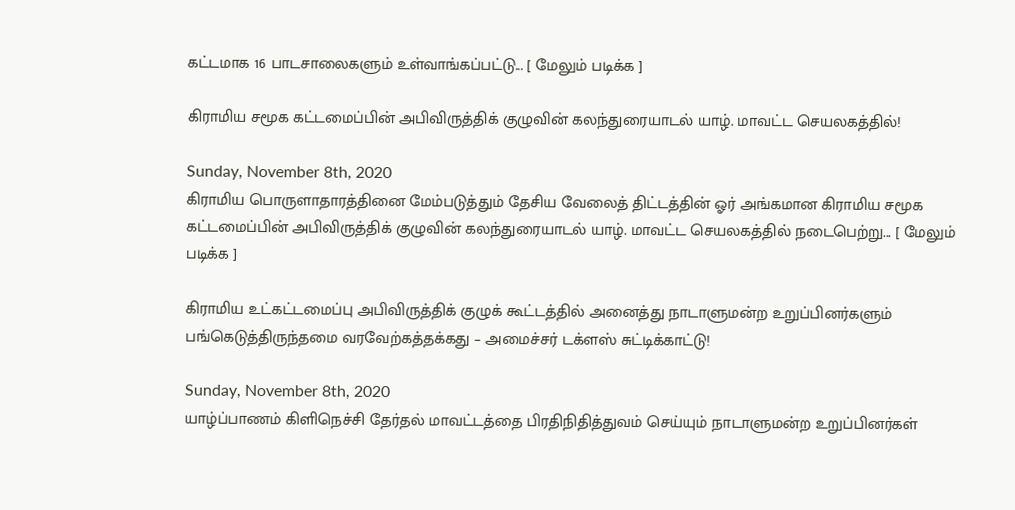கட்டமாக 16 பாடசாலைகளும் உள்வாங்கப்பட்டு... [ மேலும் படிக்க ]

கிராமிய சமூக கட்டமைப்பின் அபிவிருத்திக் குழுவின் கலந்துரையாடல் யாழ். மாவட்ட செயலகத்தில்!

Sunday, November 8th, 2020
கிராமிய பொருளாதாரத்தினை மேம்படுத்தும் தேசிய வேலைத் திட்டத்தின் ஓர் அங்கமான கிராமிய சமூக கட்டமைப்பின் அபிவிருத்திக் குழுவின் கலந்துரையாடல் யாழ். மாவட்ட செயலகத்தில் நடைபெற்று... [ மேலும் படிக்க ]

கிராமிய உட்கட்டமைப்பு அபிவிருத்திக் குழுக் கூட்டத்தில் அனைத்து நாடாளுமன்ற உறுப்பினர்களும் பங்கெடுத்திருந்தமை வரவேற்கத்தக்கது – அமைச்சர் டக்ளஸ் சுட்டிக்காட்டு!

Sunday, November 8th, 2020
யாழ்ப்பாணம் கிளிநெச்சி தேர்தல் மாவட்டத்தை பிரதிநிதித்துவம் செய்யும் நாடாளுமன்ற உறுப்பினர்கள்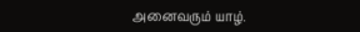அனைவரும் யாழ்.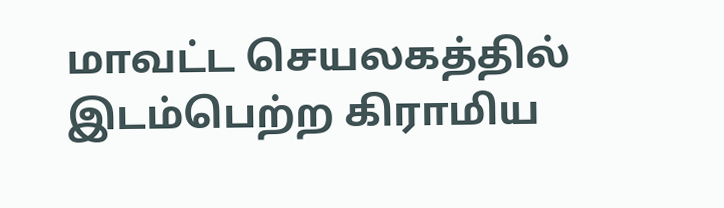மாவட்ட செயலகத்தில் இடம்பெற்ற கிராமிய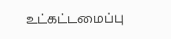உட்கட்டமைப்பு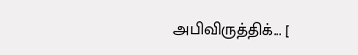அபிவிருத்திக்... [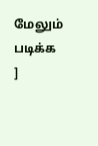மேலும் படிக்க ]